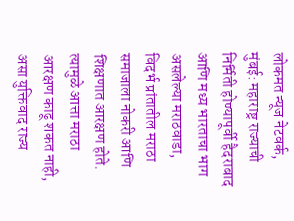लोकमत न्यूज नेटवर्क, मुंबई: महाराष्ट्र राज्याची निर्मिती होण्यापूर्वी हैदराबाद आणि मध्य भारताचा भाग असलेल्या मराठवाडा, विदर्भ प्रांतातील मराठा समाजाला नोकरी आणि शिक्षणात आरक्षण होते. त्यामुळे आत्ता मराठा आरक्षण काढू शकत नाही, असा युक्तिवाद राज्य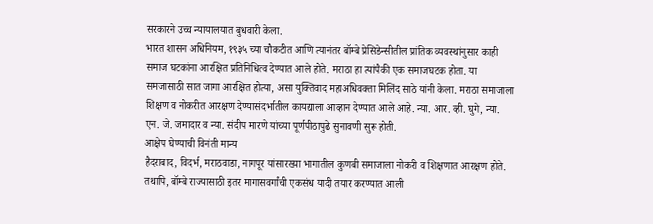सरकारने उच्च न्यायालयात बुधवारी केला.
भारत शासन अधिनियम, १९३५ च्या चौकटीत आणि त्यानंतर बॉम्बे प्रेसिडेन्सीतील प्रांतिक व्यवस्थांनुसार काही समाज घटकांना आरक्षित प्रतिनिधित्व देण्यात आले होते. मराठा हा त्यांपैकी एक समाजघटक होता. या समजासाठी सात जागा आरक्षित होत्या, असा युक्तिवाद महाअधिवक्ता मिलिंद साठे यांनी केला. मराठा समाजाला शिक्षण व नोकरीत आरक्षण देण्यासंदर्भातील कायद्याला आव्हान देण्यात आले आहे. न्या. आर. व्ही. घुगे, न्या. एन. जे. जमादार व न्या. संदीप मारणे यांच्या पूर्णपीठापुढे सुनावणी सुरू होती.
आक्षेप घेण्याची विनंती मान्य
हैदराबाद, विदर्भ, मराठवाडा, नागपूर यांसारख्या भागातील कुणबी समाजाला नोकरी व शिक्षणात आरक्षण होते. तथापि, बॉम्बे राज्यासाठी इतर मागासवर्गांची एकसंध यादी तयार करण्यात आली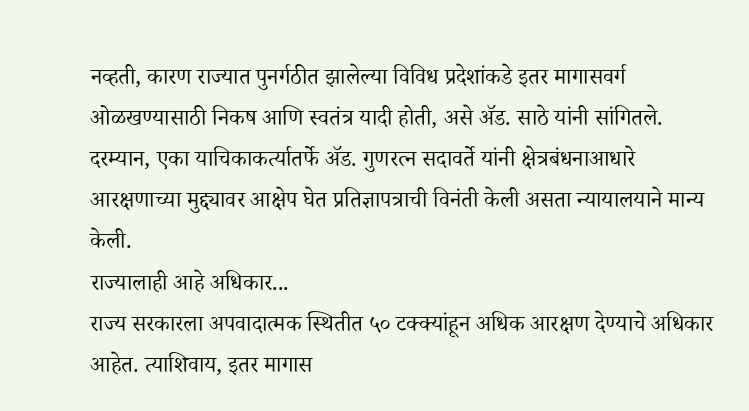नव्हती, कारण राज्यात पुनर्गठीत झालेल्या विविध प्रदेशांकडे इतर मागासवर्ग ओळखण्यासाठी निकष आणि स्वतंत्र यादी होती, असे ॲड. साठे यांनी सांगितले. दरम्यान, एका याचिकाकर्त्यातर्फे ॲड. गुणरत्न सदावर्ते यांनी क्षेत्रबंधनाआधारे आरक्षणाच्या मुद्द्यावर आक्षेप घेत प्रतिज्ञापत्राची विनंती केली असता न्यायालयाने मान्य केली.
राज्यालाही आहे अधिकार...
राज्य सरकारला अपवादात्मक स्थितीत ५० टक्क्यांहून अधिक आरक्षण देण्याचे अधिकार आहेत. त्याशिवाय, इतर मागास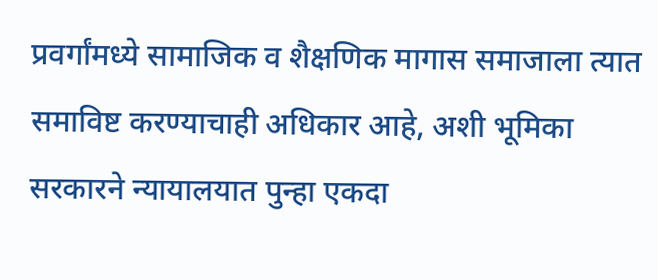प्रवर्गांमध्ये सामाजिक व शैक्षणिक मागास समाजाला त्यात समाविष्ट करण्याचाही अधिकार आहे, अशी भूमिका सरकारने न्यायालयात पुन्हा एकदा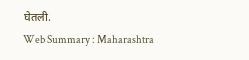घेतली.
Web Summary : Maharashtra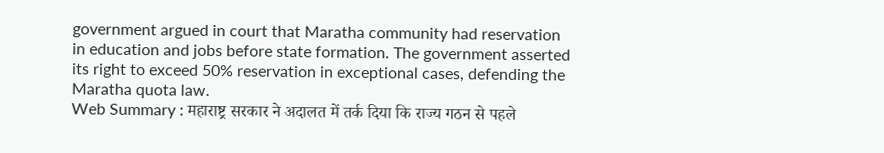government argued in court that Maratha community had reservation in education and jobs before state formation. The government asserted its right to exceed 50% reservation in exceptional cases, defending the Maratha quota law.
Web Summary : महाराष्ट्र सरकार ने अदालत में तर्क दिया कि राज्य गठन से पहले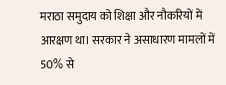मराठा समुदाय को शिक्षा और नौकरियों में आरक्षण था। सरकार ने असाधारण मामलों में 50% से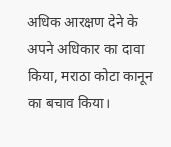अधिक आरक्षण देने के अपने अधिकार का दावा किया, मराठा कोटा कानून का बचाव किया।